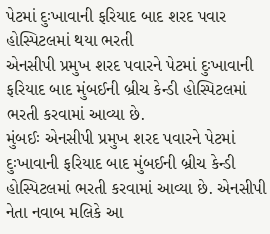પેટમાં દુઃખાવાની ફરિયાદ બાદ શરદ પવાર હોસ્પિટલમાં થયા ભરતી
એનસીપી પ્રમુખ શરદ પવારને પેટમાં દુઃખાવાની ફરિયાદ બાદ મુંબઈની બ્રીચ કેન્ડી હોસ્પિટલમાં ભરતી કરવામાં આવ્યા છે.
મુંબઈઃ એનસીપી પ્રમુખ શરદ પવારને પેટમાં દુઃખાવાની ફરિયાદ બાદ મુંબઈની બ્રીચ કેન્ડી હોસ્પિટલમાં ભરતી કરવામાં આવ્યા છે. એનસીપી નેતા નવાબ મલિકે આ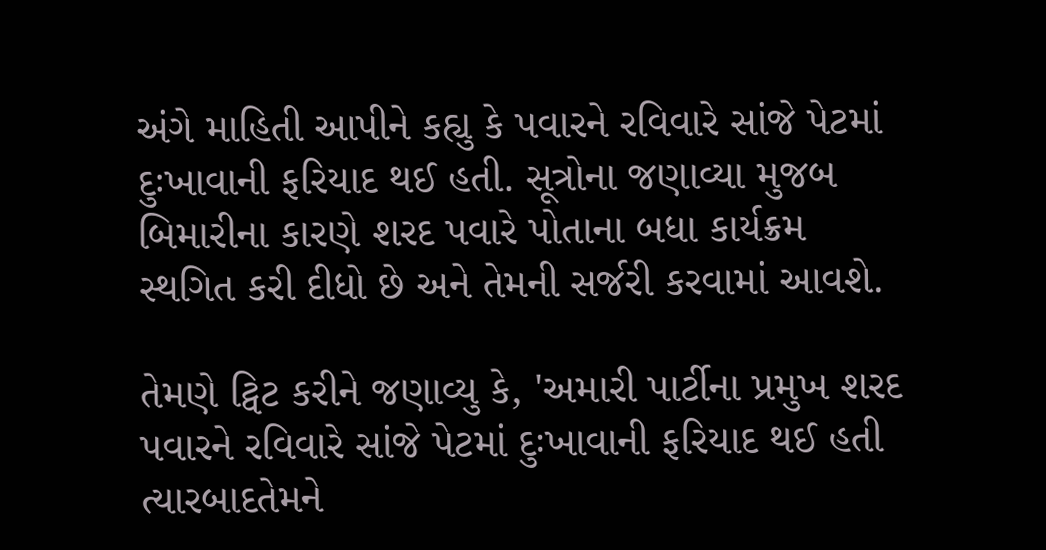અંગે માહિતી આપીને કહ્યુ કે પવારને રવિવારે સાંજે પેટમાં દુઃખાવાની ફરિયાદ થઈ હતી. સૂત્રોના જણાવ્યા મુજબ બિમારીના કારણે શરદ પવારે પોતાના બધા કાર્યક્રમ સ્થગિત કરી દીધો છે અને તેમની સર્જરી કરવામાં આવશે.

તેમણે ટ્વિટ કરીને જણાવ્યુ કે, 'અમારી પાર્ટીના પ્રમુખ શરદ પવારને રવિવારે સાંજે પેટમાં દુઃખાવાની ફરિયાદ થઈ હતી ત્યારબાદતેમને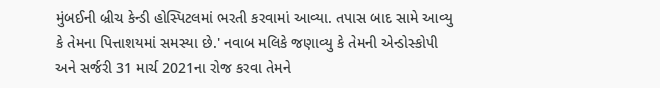મુંબઈની બ્રીચ કેન્ડી હોસ્પિટલમાં ભરતી કરવામાં આવ્યા. તપાસ બાદ સામે આવ્યુ કે તેમના પિત્તાશયમાં સમસ્યા છે.' નવાબ મલિકે જણાવ્યુ કે તેમની એન્ડોસ્કોપી અને સર્જરી 31 માર્ચ 2021ના રોજ કરવા તેમને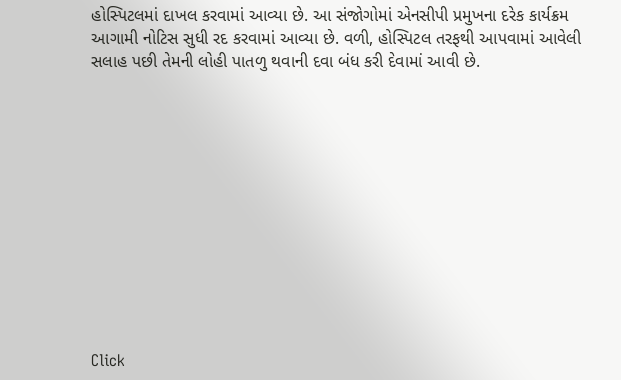હોસ્પિટલમાં દાખલ કરવામાં આવ્યા છે. આ સંજોગોમાં એનસીપી પ્રમુખના દરેક કાર્યક્રમ આગામી નોટિસ સુધી રદ કરવામાં આવ્યા છે. વળી, હોસ્પિટલ તરફથી આપવામાં આવેલી સલાહ પછી તેમની લોહી પાતળુ થવાની દવા બંધ કરી દેવામાં આવી છે.












Click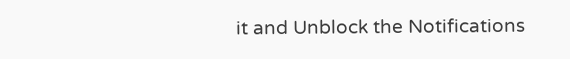it and Unblock the Notifications